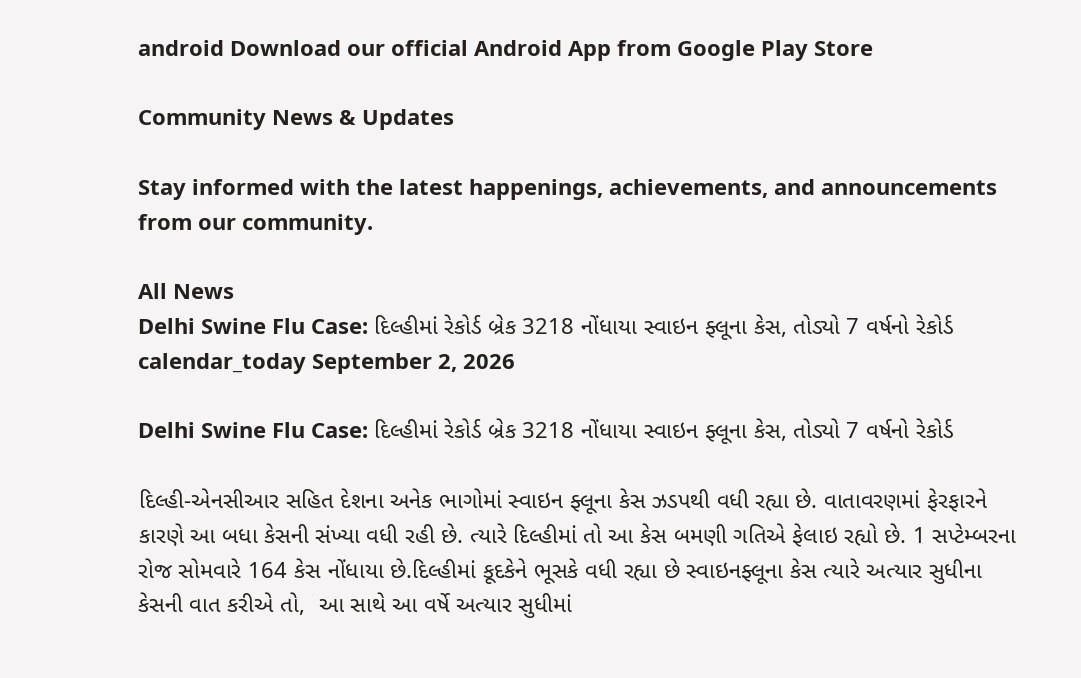android Download our official Android App from Google Play Store

Community News & Updates

Stay informed with the latest happenings, achievements, and announcements from our community.

All News
Delhi Swine Flu Case: દિલ્હીમાં રેકોર્ડ બ્રેક 3218 નોંધાયા સ્વાઇન ફ્લૂના કેસ, તોડ્યો 7 વર્ષનો રેકોર્ડ
calendar_today September 2, 2026

Delhi Swine Flu Case: દિલ્હીમાં રેકોર્ડ બ્રેક 3218 નોંધાયા સ્વાઇન ફ્લૂના કેસ, તોડ્યો 7 વર્ષનો રેકોર્ડ

દિલ્હી-એનસીઆર સહિત દેશના અનેક ભાગોમાં સ્વાઇન ફ્લૂના કેસ ઝડપથી વધી રહ્યા છે. વાતાવરણમાં ફેરફારને કારણે આ બધા કેસની સંખ્યા વધી રહી છે. ત્યારે દિલ્હીમાં તો આ કેસ બમણી ગતિએ ફેલાઇ રહ્યો છે. 1 સપ્ટેમ્બરના રોજ સોમવારે 164 કેસ નોંધાયા છે.દિલ્હીમાં કૂદકેને ભૂસકે વધી રહ્યા છે સ્વાઇનફ્લૂના કેસ ત્યારે અત્યાર સુધીના કેસની વાત કરીએ તો,  આ સાથે આ વર્ષે અત્યાર સુધીમાં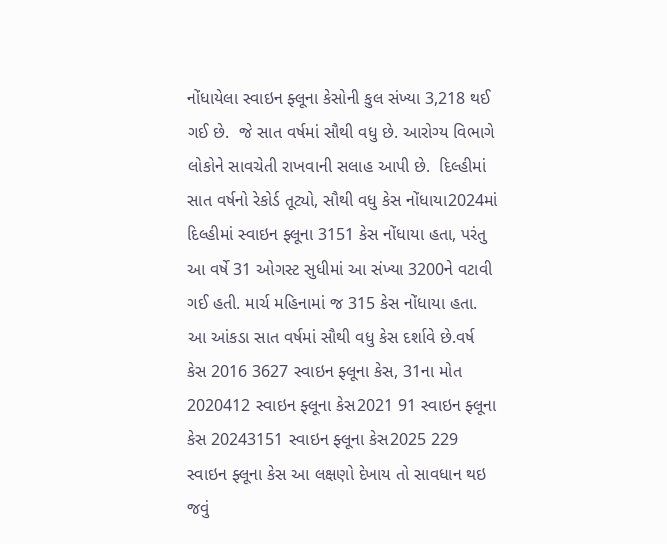નોંધાયેલા સ્વાઇન ફ્લૂના કેસોની કુલ સંખ્યા 3,218 થઈ ગઈ છે.  જે સાત વર્ષમાં સૌથી વધુ છે. આરોગ્ય વિભાગે લોકોને સાવચેતી રાખવાની સલાહ આપી છે.  દિલ્હીમાં સાત વર્ષનો રેકોર્ડ તૂટ્યો, સૌથી વધુ કેસ નોંધાયા2024માં દિલ્હીમાં સ્વાઇન ફ્લૂના 3151 કેસ નોંધાયા હતા, પરંતુ આ વર્ષે 31 ઓગસ્ટ સુધીમાં આ સંખ્યા 3200ને વટાવી ગઈ હતી. માર્ચ મહિનામાં જ 315 કેસ નોંધાયા હતા. આ આંકડા સાત વર્ષમાં સૌથી વધુ કેસ દર્શાવે છે.વર્ષ કેસ 2016 3627 સ્વાઇન ફ્લૂના કેસ, 31ના મોત   2020412 સ્વાઇન ફ્લૂના કેસ2021 91 સ્વાઇન ફ્લૂના કેસ 20243151 સ્વાઇન ફ્લૂના કેસ2025 229 સ્વાઇન ફ્લૂના કેસ આ લક્ષણો દેખાય તો સાવધાન થઇ જવું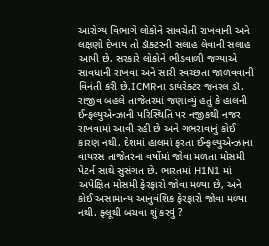આરોગ્ય વિભાગે લોકોને સાવચેતી રાખવાની અને લક્ષણો દેખાય તો ડૉક્ટરની સલાહ લેવાની સલાહ આપી છે. સરકારે લોકોને ભીડવાળી જગ્યાએ સાવધાની રાખવા અને સારી સ્વચ્છતા જાળવવાની વિનંતી કરી છે.ICMRના ડાયરેક્ટર જનરલ ડૉ. રાજીવ બહલે તાજેતરમાં જણાવ્યું હતું કે હાલની ઈન્ફલ્યુએન્ઝાની પરિસ્થિતિ પર નજીકથી નજર રાખવામાં આવી રહી છે અને ગભરાવાનું કોઈ કારણ નથી. દેશમાં હાલમાં ફરતા ઈન્ફલ્યુએન્ઝાના વાયરસ તાજેતરના વર્ષોમાં જોવા મળતા મોસમી પેટર્ન સાથે સુસંગત છે. ભારતમાં H1N1 માં અપેક્ષિત મોસમી ફેરફારો જોવા મળ્યા છે, અને કોઈ અસામાન્ય આનુવંશિક ફેરફારો જોવા મળ્યા નથી. ફ્લૂથી બચવા શું કરવું ?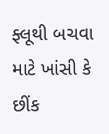ફ્લૂથી બચવા માટે ખાંસી કે છીંક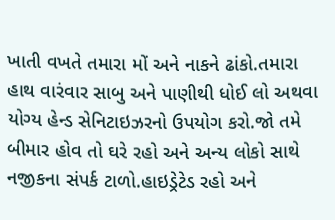ખાતી વખતે તમારા મોં અને નાકને ઢાંકો.તમારા હાથ વારંવાર સાબુ અને પાણીથી ધોઈ લો અથવા યોગ્ય હેન્ડ સેનિટાઇઝરનો ઉપયોગ કરો.જો તમે બીમાર હોવ તો ઘરે રહો અને અન્ય લોકો સાથે નજીકના સંપર્ક ટાળો.હાઇડ્રેટેડ રહો અને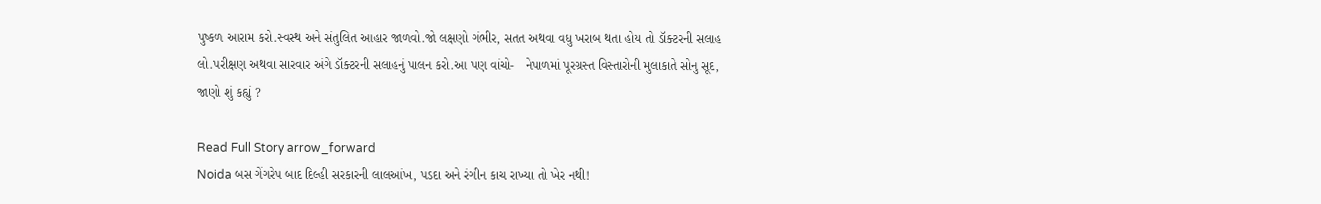પુષ્કળ આરામ કરો.સ્વસ્થ અને સંતુલિત આહાર જાળવો.જો લક્ષણો ગંભીર, સતત અથવા વધુ ખરાબ થતા હોય તો ડૉક્ટરની સલાહ લો.પરીક્ષણ અથવા સારવાર અંગે ડૉક્ટરની સલાહનું પાલન કરો.આ પણ વાંચો-   નેપાળમાં પૂરગ્રસ્ત વિસ્તારોની મુલાકાતે સોનુ સૂદ, જાણો શું કહ્યું ?

Read Full Story arrow_forward
Noida બસ ગેંગરેપ બાદ દિલ્હી સરકારની લાલઆંખ, પડદા અને રંગીન કાચ રાખ્યા તો ખેર નથી!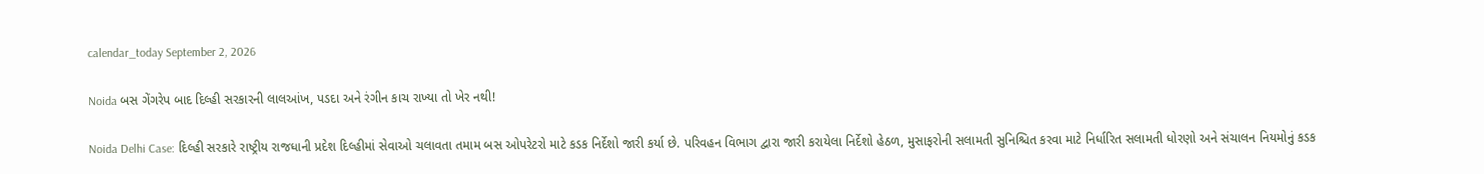calendar_today September 2, 2026

Noida બસ ગેંગરેપ બાદ દિલ્હી સરકારની લાલઆંખ, પડદા અને રંગીન કાચ રાખ્યા તો ખેર નથી!

Noida Delhi Case: દિલ્હી સરકારે રાષ્ટ્રીય રાજધાની પ્રદેશ દિલ્હીમાં સેવાઓ ચલાવતા તમામ બસ ઓપરેટરો માટે કડક નિર્દેશો જારી કર્યા છે. પરિવહન વિભાગ દ્વારા જારી કરાયેલા નિર્દેશો હેઠળ, મુસાફરોની સલામતી સુનિશ્ચિત કરવા માટે નિર્ધારિત સલામતી ધોરણો અને સંચાલન નિયમોનું કડક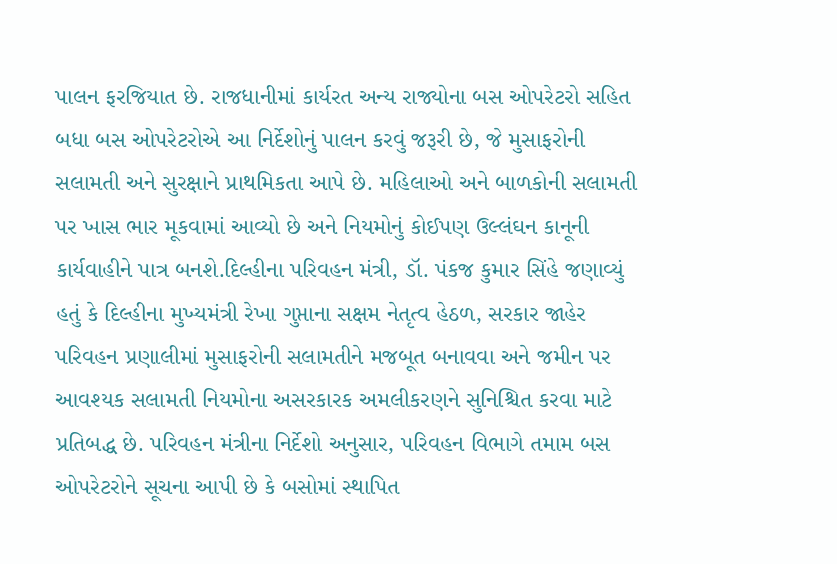પાલન ફરજિયાત છે. રાજધાનીમાં કાર્યરત અન્ય રાજ્યોના બસ ઓપરેટરો સહિત બધા બસ ઓપરેટરોએ આ નિર્દેશોનું પાલન કરવું જરૂરી છે, જે મુસાફરોની સલામતી અને સુરક્ષાને પ્રાથમિકતા આપે છે. મહિલાઓ અને બાળકોની સલામતી પર ખાસ ભાર મૂકવામાં આવ્યો છે અને નિયમોનું કોઈપણ ઉલ્લંઘન કાનૂની કાર્યવાહીને પાત્ર બનશે.દિલ્હીના પરિવહન મંત્રી, ડૉ. પંકજ કુમાર સિંહે જણાવ્યું હતું કે દિલ્હીના મુખ્યમંત્રી રેખા ગુપ્તાના સક્ષમ નેતૃત્વ હેઠળ, સરકાર જાહેર પરિવહન પ્રણાલીમાં મુસાફરોની સલામતીને મજબૂત બનાવવા અને જમીન પર આવશ્યક સલામતી નિયમોના અસરકારક અમલીકરણને સુનિશ્ચિત કરવા માટે પ્રતિબદ્ધ છે. પરિવહન મંત્રીના નિર્દેશો અનુસાર, પરિવહન વિભાગે તમામ બસ ઓપરેટરોને સૂચના આપી છે કે બસોમાં સ્થાપિત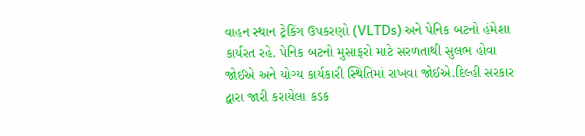વાહન સ્થાન ટ્રેકિંગ ઉપકરણો (VLTDs) અને પેનિક બટનો હંમેશા કાર્યરત રહે. પેનિક બટનો મુસાફરો માટે સરળતાથી સુલભ હોવા જોઈએ અને યોગ્ય કાર્યકારી સ્થિતિમાં રાખવા જોઈએ.દિલ્હી સરકાર દ્વારા જારી કરાયેલા કડક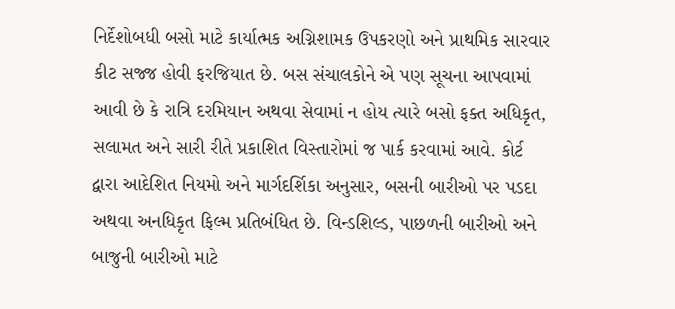નિર્દેશોબધી બસો માટે કાર્યાત્મક અગ્નિશામક ઉપકરણો અને પ્રાથમિક સારવાર કીટ સજ્જ હોવી ફરજિયાત છે. બસ સંચાલકોને એ પણ સૂચના આપવામાં આવી છે કે રાત્રિ દરમિયાન અથવા સેવામાં ન હોય ત્યારે બસો ફક્ત અધિકૃત, સલામત અને સારી રીતે પ્રકાશિત વિસ્તારોમાં જ પાર્ક કરવામાં આવે. કોર્ટ દ્વારા આદેશિત નિયમો અને માર્ગદર્શિકા અનુસાર, બસની બારીઓ પર પડદા અથવા અનધિકૃત ફિલ્મ પ્રતિબંધિત છે. વિન્ડશિલ્ડ, પાછળની બારીઓ અને બાજુની બારીઓ માટે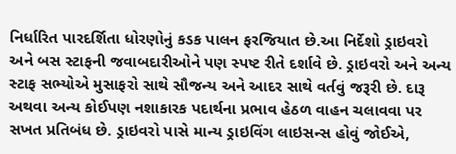નિર્ધારિત પારદર્શિતા ધોરણોનું કડક પાલન ફરજિયાત છે.આ નિર્દેશો ડ્રાઇવરો અને બસ સ્ટાફની જવાબદારીઓને પણ સ્પષ્ટ રીતે દર્શાવે છે. ડ્રાઇવરો અને અન્ય સ્ટાફ સભ્યોએ મુસાફરો સાથે સૌજન્ય અને આદર સાથે વર્તવું જરૂરી છે. દારૂ અથવા અન્ય કોઈપણ નશાકારક પદાર્થના પ્રભાવ હેઠળ વાહન ચલાવવા પર સખત પ્રતિબંધ છે. ડ્રાઇવરો પાસે માન્ય ડ્રાઇવિંગ લાઇસન્સ હોવું જોઈએ,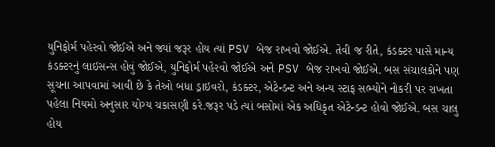યુનિફોર્મ પહેરવો જોઈએ અને જ્યાં જરૂર હોય ત્યાં PSV બેજ રાખવો જોઈએ. તેવી જ રીતે, કંડક્ટર પાસે માન્ય કંડક્ટરનું લાઇસન્સ હોવું જોઈએ, યુનિફોર્મ પહેરવો જોઈએ અને PSV બેજ રાખવો જોઈએ. બસ સંચાલકોને પણ સૂચના આપવામાં આવી છે કે તેઓ બધા ડ્રાઇવરો, કંડક્ટર, એટેન્ડન્ટ અને અન્ય સ્ટાફ સભ્યોને નોકરી પર રાખતા પહેલા નિયમો અનુસાર યોગ્ય ચકાસણી કરે.જરૂર પડે ત્યાં બસોમાં એક અધિકૃત એટેન્ડન્ટ હોવો જોઈએ. બસ ચાલુ હોય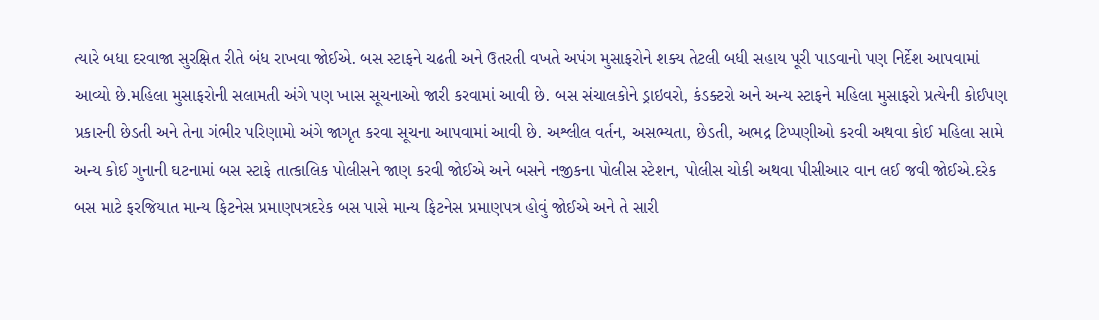ત્યારે બધા દરવાજા સુરક્ષિત રીતે બંધ રાખવા જોઈએ. બસ સ્ટાફને ચઢતી અને ઉતરતી વખતે અપંગ મુસાફરોને શક્ય તેટલી બધી સહાય પૂરી પાડવાનો પણ નિર્દેશ આપવામાં આવ્યો છે.મહિલા મુસાફરોની સલામતી અંગે પણ ખાસ સૂચનાઓ જારી કરવામાં આવી છે. બસ સંચાલકોને ડ્રાઇવરો, કંડક્ટરો અને અન્ય સ્ટાફને મહિલા મુસાફરો પ્રત્યેની કોઈપણ પ્રકારની છેડતી અને તેના ગંભીર પરિણામો અંગે જાગૃત કરવા સૂચના આપવામાં આવી છે. અશ્લીલ વર્તન, અસભ્યતા, છેડતી, અભદ્ર ટિપ્પણીઓ કરવી અથવા કોઈ મહિલા સામે અન્ય કોઈ ગુનાની ઘટનામાં બસ સ્ટાફે તાત્કાલિક પોલીસને જાણ કરવી જોઈએ અને બસને નજીકના પોલીસ સ્ટેશન, પોલીસ ચોકી અથવા પીસીઆર વાન લઈ જવી જોઈએ.દરેક બસ માટે ફરજિયાત માન્ય ફિટનેસ પ્રમાણપત્રદરેક બસ પાસે માન્ય ફિટનેસ પ્રમાણપત્ર હોવું જોઈએ અને તે સારી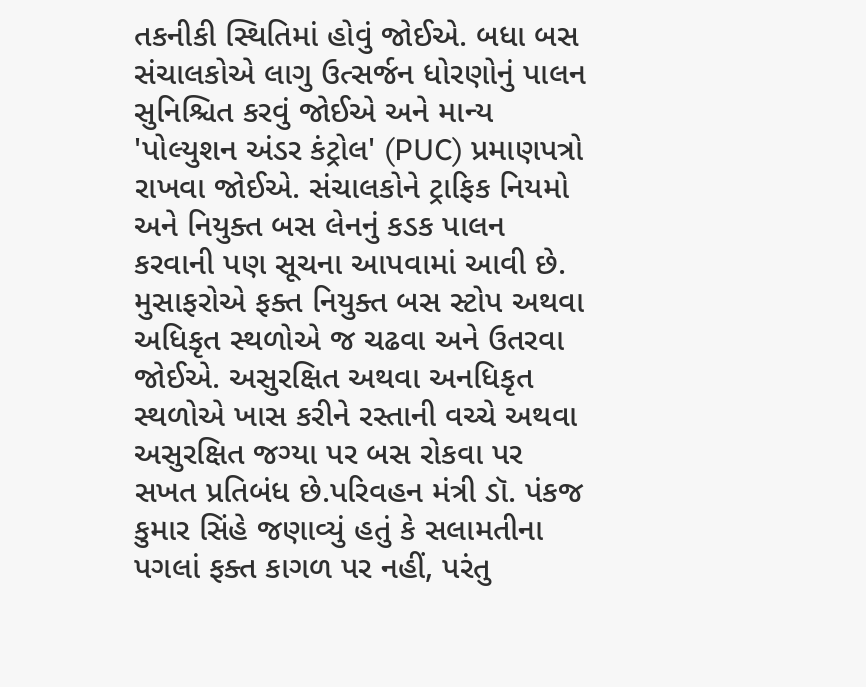તકનીકી સ્થિતિમાં હોવું જોઈએ. બધા બસ સંચાલકોએ લાગુ ઉત્સર્જન ધોરણોનું પાલન સુનિશ્ચિત કરવું જોઈએ અને માન્ય 'પોલ્યુશન અંડર કંટ્રોલ' (PUC) પ્રમાણપત્રો રાખવા જોઈએ. સંચાલકોને ટ્રાફિક નિયમો અને નિયુક્ત બસ લેનનું કડક પાલન કરવાની પણ સૂચના આપવામાં આવી છે. મુસાફરોએ ફક્ત નિયુક્ત બસ સ્ટોપ અથવા અધિકૃત સ્થળોએ જ ચઢવા અને ઉતરવા જોઈએ. અસુરક્ષિત અથવા અનધિકૃત સ્થળોએ ખાસ કરીને રસ્તાની વચ્ચે અથવા અસુરક્ષિત જગ્યા પર બસ રોકવા પર સખત પ્રતિબંધ છે.પરિવહન મંત્રી ડૉ. પંકજ કુમાર સિંહે જણાવ્યું હતું કે સલામતીના પગલાં ફક્ત કાગળ પર નહીં, પરંતુ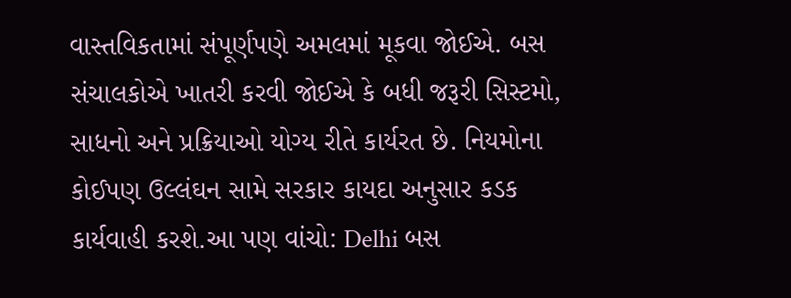વાસ્તવિકતામાં સંપૂર્ણપણે અમલમાં મૂકવા જોઈએ. બસ સંચાલકોએ ખાતરી કરવી જોઈએ કે બધી જરૂરી સિસ્ટમો, સાધનો અને પ્રક્રિયાઓ યોગ્ય રીતે કાર્યરત છે. નિયમોના કોઈપણ ઉલ્લંઘન સામે સરકાર કાયદા અનુસાર કડક કાર્યવાહી કરશે.આ પણ વાંચો: Delhi બસ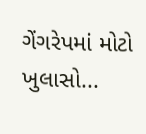ગેંગરેપમાં મોટો ખુલાસો...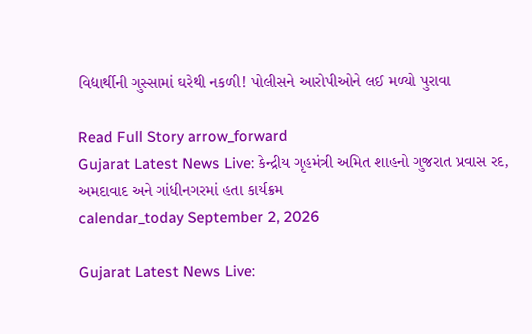વિદ્યાર્થીની ગુસ્સામાં ઘરેથી નકળી! પોલીસને આરોપીઓને લઈ મળ્યો પુરાવા

Read Full Story arrow_forward
Gujarat Latest News Live: કેન્દ્રીય ગૃહમંત્રી અમિત શાહનો ગુજરાત પ્રવાસ રદ, અમદાવાદ અને ગાંધીનગરમાં હતા કાર્યક્રમ
calendar_today September 2, 2026

Gujarat Latest News Live: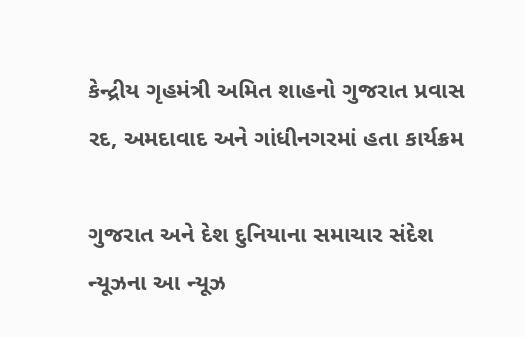કેન્દ્રીય ગૃહમંત્રી અમિત શાહનો ગુજરાત પ્રવાસ રદ, અમદાવાદ અને ગાંધીનગરમાં હતા કાર્યક્રમ

ગુજરાત અને દેશ દુનિયાના સમાચાર સંદેશ ન્યૂઝના આ ન્યૂઝ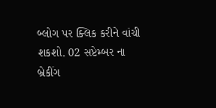બ્લોગ પર ક્લિક કરીને વાંચી શકશો. 02 સપ્ટેમ્બર ના બ્રેકીંગ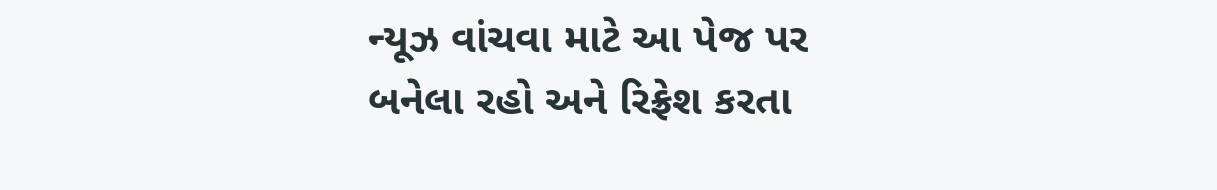ન્યૂઝ વાંચવા માટે આ પેજ પર બનેલા રહો અને રિફ્રેશ કરતા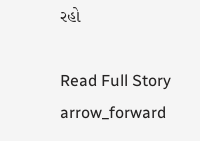રહો

Read Full Story arrow_forward